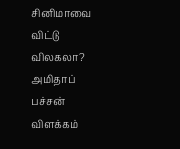சினிமாவை விட்டு விலகலா? அமிதாப் பச்சன் விளக்கம்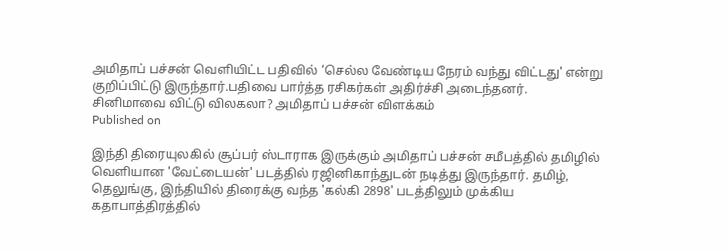அமிதாப் பச்சன் வெளியிட்ட பதிவில் ‘செல்ல வேண்டிய நேரம் வந்து விட்டது' என்று குறிப்பிட்டு இருந்தார்.பதிவை பார்த்த ரசிகர்கள் அதிர்ச்சி அடைந்தனர்.
சினிமாவை விட்டு விலகலா? அமிதாப் பச்சன் விளக்கம்
Published on

இந்தி திரையுலகில் சூப்பர் ஸ்டாராக இருக்கும் அமிதாப் பச்சன் சமீபத்தில் தமிழில் வெளியான 'வேட்டையன்' படத்தில் ரஜினிகாந்துடன் நடித்து இருந்தார். தமிழ், தெலுங்கு, இந்தியில் திரைக்கு வந்த 'கல்கி 2898' படத்திலும் முக்கிய கதாபாத்திரத்தில்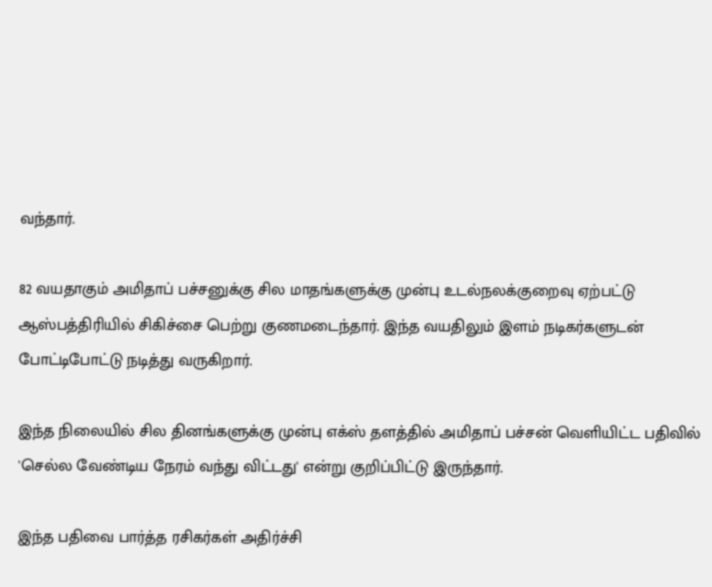வந்தார்.

82 வயதாகும் அமிதாப் பச்சனுக்கு சில மாதங்களுக்கு முன்பு உடல்நலக்குறைவு ஏற்பட்டு ஆஸ்பத்திரியில் சிகிச்சை பெற்று குணமடைந்தார். இந்த வயதிலும் இளம் நடிகர்களுடன் போட்டிபோட்டு நடித்து வருகிறார்.

இந்த நிலையில் சில தினங்களுக்கு முன்பு எக்ஸ் தளத்தில் அமிதாப் பச்சன் வெளியிட்ட பதிவில் 'செல்ல வேண்டிய நேரம் வந்து விட்டது' என்று குறிப்பிட்டு இருந்தார்.

இந்த பதிவை பார்த்த ரசிகர்கள் அதிர்ச்சி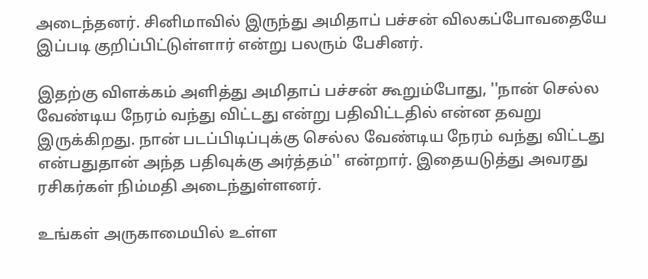அடைந்தனர். சினிமாவில் இருந்து அமிதாப் பச்சன் விலகப்போவதையே இப்படி குறிப்பிட்டுள்ளார் என்று பலரும் பேசினர்.

இதற்கு விளக்கம் அளித்து அமிதாப் பச்சன் கூறும்போது, ''நான் செல்ல வேண்டிய நேரம் வந்து விட்டது என்று பதிவிட்டதில் என்ன தவறு இருக்கிறது. நான் படப்பிடிப்புக்கு செல்ல வேண்டிய நேரம் வந்து விட்டது என்பதுதான் அந்த பதிவுக்கு அர்த்தம்'' என்றார். இதையடுத்து அவரது ரசிகர்கள் நிம்மதி அடைந்துள்ளனர்.

உங்கள் அருகாமையில் உள்ள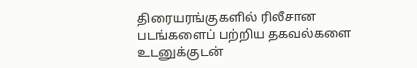திரையரங்குகளில் ரிலீசான படங்களைப் பற்றிய தகவல்களை உடனுக்குடன்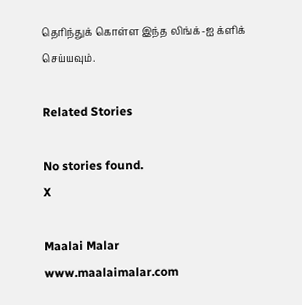தெரிந்துக் கொள்ள இந்த லிங்க்-ஐ க்ளிக் செய்யவும்.

Related Stories

No stories found.
X

Maalai Malar
www.maalaimalar.com